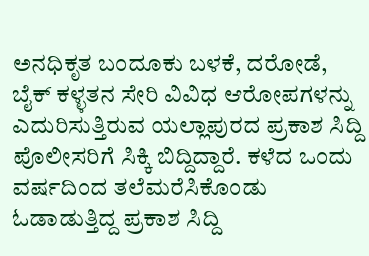ಅನಧಿಕೃತ ಬಂದೂಕು ಬಳಕೆ, ದರೋಡೆ, ಬೈಕ್ ಕಳ್ಳತನ ಸೇರಿ ವಿವಿಧ ಆರೋಪಗಳನ್ನು ಎದುರಿಸುತ್ತಿರುವ ಯಲ್ಲಾಪುರದ ಪ್ರಕಾಶ ಸಿದ್ದಿ ಪೊಲೀಸರಿಗೆ ಸಿಕ್ಕಿ ಬಿದ್ದಿದ್ದಾರೆ. ಕಳೆದ ಒಂದು ವರ್ಷದಿಂದ ತಲೆಮರೆಸಿಕೊಂಡು ಓಡಾಡುತ್ತಿದ್ದ ಪ್ರಕಾಶ ಸಿದ್ದಿ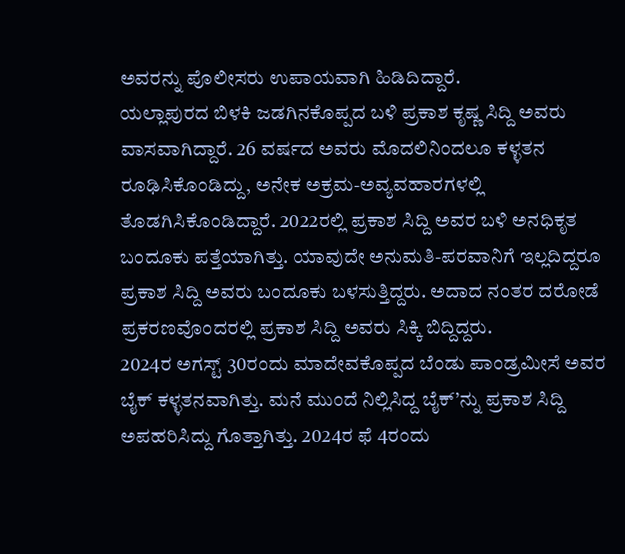ಅವರನ್ನು ಪೊಲೀಸರು ಉಪಾಯವಾಗಿ ಹಿಡಿದಿದ್ದಾರೆ.
ಯಲ್ಲಾಪುರದ ಬಿಳಕಿ ಜಡಗಿನಕೊಪ್ಪದ ಬಳಿ ಪ್ರಕಾಶ ಕೃಷ್ಣ ಸಿದ್ದಿ ಅವರು ವಾಸವಾಗಿದ್ದಾರೆ. 26 ವರ್ಷದ ಅವರು ಮೊದಲಿನಿಂದಲೂ ಕಳ್ಳತನ ರೂಢಿಸಿಕೊಂಡಿದ್ದು, ಅನೇಕ ಅಕ್ರಮ-ಅವ್ಯವಹಾರಗಳಲ್ಲಿ ತೊಡಗಿಸಿಕೊಂಡಿದ್ದಾರೆ. 2022ರಲ್ಲಿ ಪ್ರಕಾಶ ಸಿದ್ದಿ ಅವರ ಬಳಿ ಅನಧಿಕೃತ ಬಂದೂಕು ಪತ್ತೆಯಾಗಿತ್ತು. ಯಾವುದೇ ಅನುಮತಿ-ಪರವಾನಿಗೆ ಇಲ್ಲದಿದ್ದರೂ ಪ್ರಕಾಶ ಸಿದ್ದಿ ಅವರು ಬಂದೂಕು ಬಳಸುತ್ತಿದ್ದರು. ಅದಾದ ನಂತರ ದರೋಡೆ ಪ್ರಕರಣವೊಂದರಲ್ಲಿ ಪ್ರಕಾಶ ಸಿದ್ದಿ ಅವರು ಸಿಕ್ಕಿ ಬಿದ್ದಿದ್ದರು.
2024ರ ಅಗಸ್ಟ್ 30ರಂದು ಮಾದೇವಕೊಪ್ಪದ ಬೆಂಡು ಪಾಂಡ್ರಮೀಸೆ ಅವರ ಬೈಕ್ ಕಳ್ಳತನವಾಗಿತ್ತು. ಮನೆ ಮುಂದೆ ನಿಲ್ಲಿಸಿದ್ದ ಬೈಕ್’ನ್ನು ಪ್ರಕಾಶ ಸಿದ್ದಿ ಅಪಹರಿಸಿದ್ದು ಗೊತ್ತಾಗಿತ್ತು. 2024ರ ಫೆ 4ರಂದು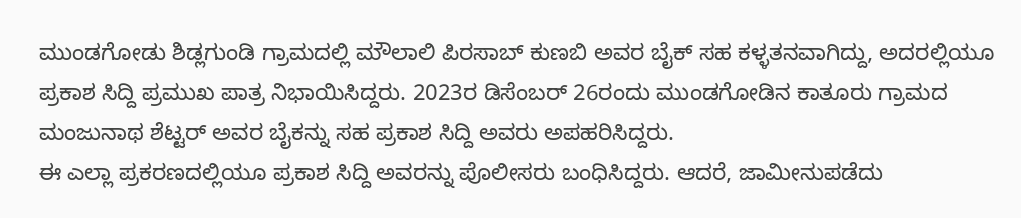ಮುಂಡಗೋಡು ಶಿಡ್ಲಗುಂಡಿ ಗ್ರಾಮದಲ್ಲಿ ಮೌಲಾಲಿ ಪಿರಸಾಬ್ ಕುಣಬಿ ಅವರ ಬೈಕ್ ಸಹ ಕಳ್ಳತನವಾಗಿದ್ದು, ಅದರಲ್ಲಿಯೂ ಪ್ರಕಾಶ ಸಿದ್ದಿ ಪ್ರಮುಖ ಪಾತ್ರ ನಿಭಾಯಿಸಿದ್ದರು. 2023ರ ಡಿಸೆಂಬರ್ 26ರಂದು ಮುಂಡಗೋಡಿನ ಕಾತೂರು ಗ್ರಾಮದ ಮಂಜುನಾಥ ಶೆಟ್ಟರ್ ಅವರ ಬೈಕನ್ನು ಸಹ ಪ್ರಕಾಶ ಸಿದ್ದಿ ಅವರು ಅಪಹರಿಸಿದ್ದರು.
ಈ ಎಲ್ಲಾ ಪ್ರಕರಣದಲ್ಲಿಯೂ ಪ್ರಕಾಶ ಸಿದ್ದಿ ಅವರನ್ನು ಪೊಲೀಸರು ಬಂಧಿಸಿದ್ದರು. ಆದರೆ, ಜಾಮೀನುಪಡೆದು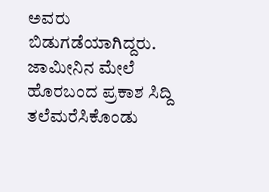ಅವರು ಬಿಡುಗಡೆಯಾಗಿದ್ದರು. ಜಾಮೀನಿನ ಮೇಲೆ ಹೊರಬಂದ ಪ್ರಕಾಶ ಸಿದ್ದಿ ತಲೆಮರೆಸಿಕೊಂಡು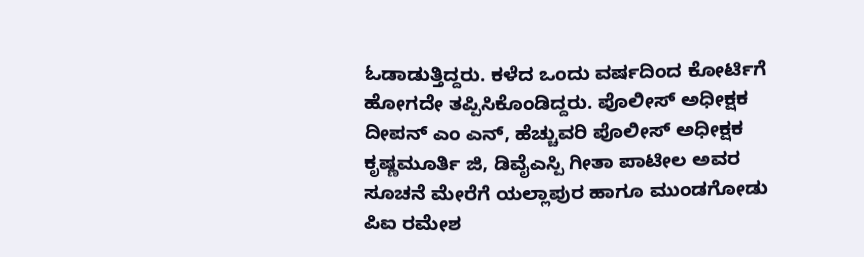ಓಡಾಡುತ್ತಿದ್ದರು. ಕಳೆದ ಒಂದು ವರ್ಷದಿಂದ ಕೋರ್ಟಿಗೆ ಹೋಗದೇ ತಪ್ಪಿಸಿಕೊಂಡಿದ್ದರು. ಪೊಲೀಸ್ ಅಧೀಕ್ಷಕ ದೀಪನ್ ಎಂ ಎನ್, ಹೆಚ್ಚುವರಿ ಪೊಲೀಸ್ ಅಧೀಕ್ಷಕ ಕೃಷ್ಣಮೂರ್ತಿ ಜಿ, ಡಿವೈಎಸ್ಪಿ ಗೀತಾ ಪಾಟೀಲ ಅವರ ಸೂಚನೆ ಮೇರೆಗೆ ಯಲ್ಲಾಪುರ ಹಾಗೂ ಮುಂಡಗೋಡು ಪಿಐ ರಮೇಶ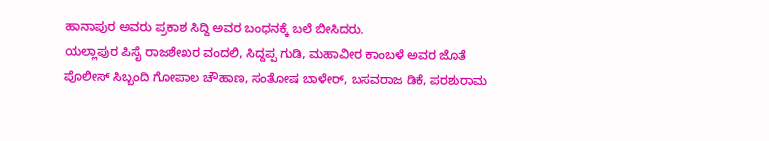ಹಾನಾಪುರ ಅವರು ಪ್ರಕಾಶ ಸಿದ್ದಿ ಅವರ ಬಂಧನಕ್ಕೆ ಬಲೆ ಬೀಸಿದರು.
ಯಲ್ಲಾಪುರ ಪಿಸೈ ರಾಜಶೇಖರ ವಂದಲಿ, ಸಿದ್ದಪ್ಪ ಗುಡಿ, ಮಹಾವೀರ ಕಾಂಬಳೆ ಅವರ ಜೊತೆ ಪೊಲೀಸ್ ಸಿಬ್ಬಂದಿ ಗೋಪಾಲ ಚೌಹಾಣ, ಸಂತೋಷ ಬಾಳೇರ್, ಬಸವರಾಜ ಡಿಕೆ, ಪರಶುರಾಮ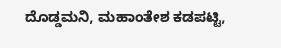ದೊಡ್ಡಮನಿ, ಮಹಾಂತೇಶ ಕಡಪಟ್ಟಿ,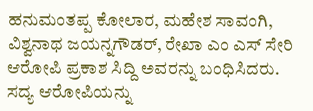ಹನುಮಂತಪ್ಪ ಕೋಲಾರ, ಮಹೇಶ ಸಾವಂಗಿ, ವಿಶ್ವನಾಥ ಜಯನ್ನಗೌಡರ್, ರೇಖಾ ಎಂ ಎಸ್ ಸೇರಿ ಆರೋಪಿ ಪ್ರಕಾಶ ಸಿದ್ದಿ ಅವರನ್ನು ಬಂಧಿಸಿದರು. ಸದ್ಯ ಆರೋಪಿಯನ್ನು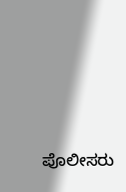ಪೊಲೀಸರು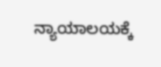ನ್ಯಾಯಾಲಯಕ್ಕೆ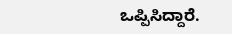ಒಪ್ಪಿಸಿದ್ದಾರೆ.